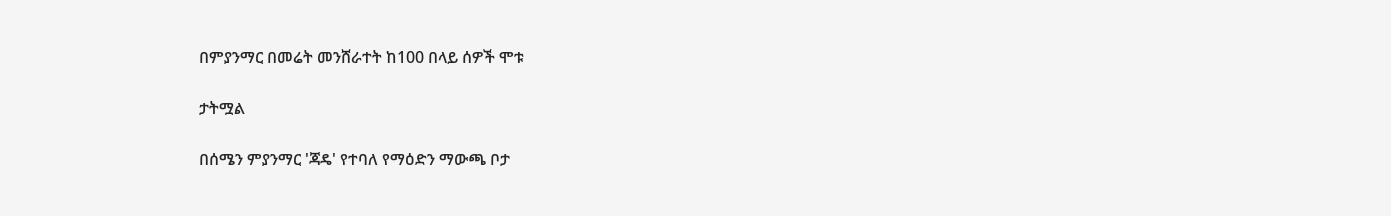በምያንማር በመሬት መንሸራተት ከ100 በላይ ሰዎች ሞቱ

ታትሟል

በሰሜን ምያንማር 'ጃዴ' የተባለ የማዕድን ማውጫ ቦታ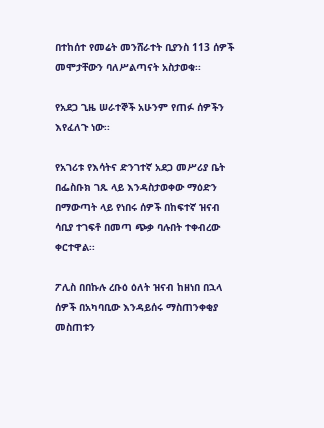በተከሰተ የመሬት መንሸራተት ቢያንስ 113 ሰዎች መሞታቸውን ባለሥልጣናት አስታወቁ፡፡

የአደጋ ጊዜ ሠራተኞች አሁንም የጠፉ ሰዎችን እየፈለጉ ነው፡፡

የአገሪቱ የእሳትና ድንገተኛ አደጋ መሥሪያ ቤት በፌስቡክ ገጹ ላይ እንዳስታወቀው ማዕድን በማውጣት ላይ የነበሩ ሰዎች በከፍተኛ ዝናብ ሳቢያ ተገፍቶ በመጣ ጭቃ ባሉበት ተቀብረው ቀርተዋል፡፡

ፖሊስ በበኩሉ ረቡዕ ዕለት ዝናብ ከዘነበ በኋላ ሰዎች በአካባቢው እንዳይሰሩ ማስጠንቀቂያ መስጠቱን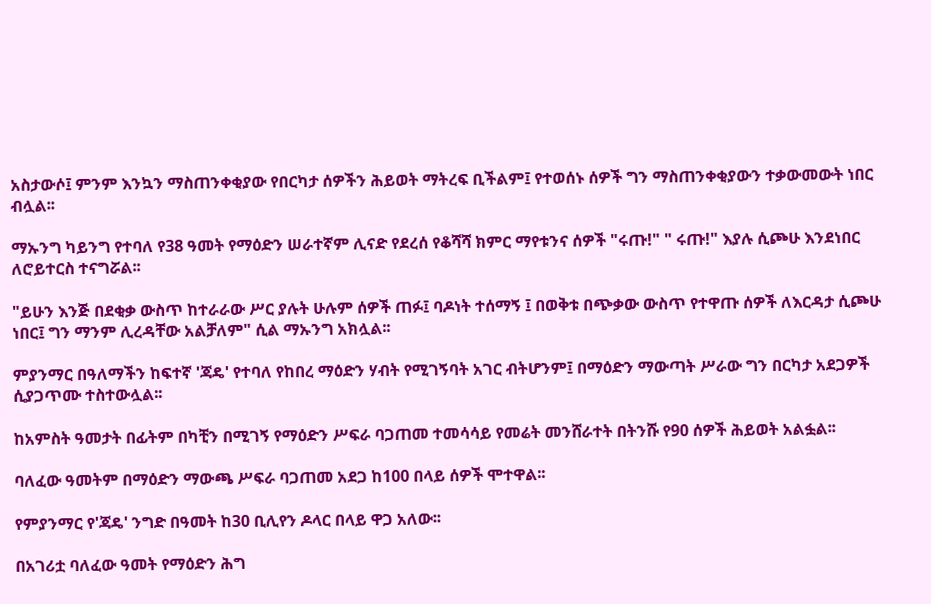አስታውሶ፤ ምንም እንኳን ማስጠንቀቂያው የበርካታ ሰዎችን ሕይወት ማትረፍ ቢችልም፤ የተወሰኑ ሰዎች ግን ማስጠንቀቂያውን ተቃውመውት ነበር ብሏል፡፡

ማኡንግ ካይንግ የተባለ የ38 ዓመት የማዕድን ሠራተኛም ሊናድ የደረሰ የቆሻሻ ክምር ማየቱንና ሰዎች "ሩጡ!" " ሩጡ!" እያሉ ሲጮሁ እንደነበር ለሮይተርስ ተናግሯል፡፡

"ይሁን እንጅ በደቂቃ ውስጥ ከተራራው ሥር ያሉት ሁሉም ሰዎች ጠፉ፤ ባዶነት ተሰማኝ ፤ በወቅቱ በጭቃው ውስጥ የተዋጡ ሰዎች ለእርዳታ ሲጮሁ ነበር፤ ግን ማንም ሊረዳቸው አልቻለም" ሲል ማኡንግ አክሏል፡፡

ምያንማር በዓለማችን ከፍተኛ 'ጃዴ' የተባለ የከበረ ማዕድን ሃብት የሚገኝባት አገር ብትሆንም፤ በማዕድን ማውጣት ሥራው ግን በርካታ አደጋዎች ሲያጋጥሙ ተስተውሏል፡፡

ከአምስት ዓመታት በፊትም በካቺን በሚገኝ የማዕድን ሥፍራ ባጋጠመ ተመሳሳይ የመሬት መንሸራተት በትንሹ የ90 ሰዎች ሕይወት አልፏል፡፡

ባለፈው ዓመትም በማዕድን ማውጫ ሥፍራ ባጋጠመ አደጋ ከ100 በላይ ሰዎች ሞተዋል፡፡

የምያንማር የ'ጃዴ' ንግድ በዓመት ከ30 ቢሊየን ዶላር በላይ ዋጋ አለው፡፡

በአገሪቷ ባለፈው ዓመት የማዕድን ሕግ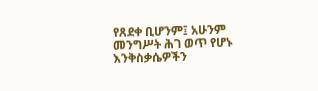የጸደቀ ቢሆንም፤ አሁንም መንግሥት ሕገ ወጥ የሆኑ እንቅስቃሴዎችን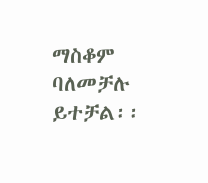ማስቆም ባለመቻሉ ይተቻል፡፡